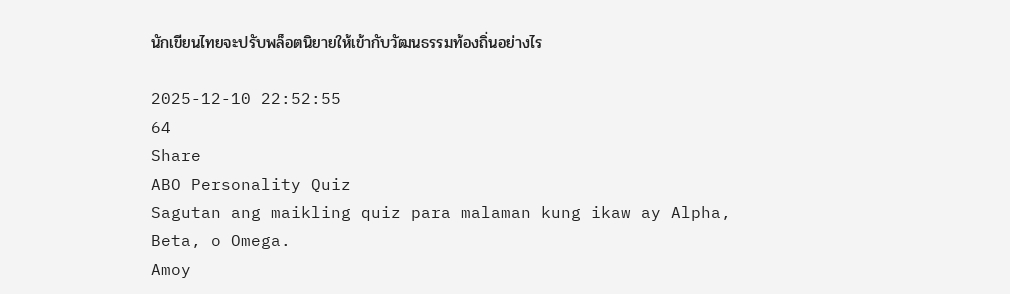นักเขียนไทยจะปรับพล็อตนิยายให้เข้ากับวัฒนธรรมท้องถิ่นอย่างไร

2025-12-10 22:52:55
64
Share
ABO Personality Quiz
Sagutan ang maikling quiz para malaman kung ikaw ay Alpha, Beta, o Omega.
Amoy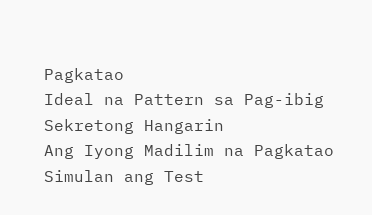Pagkatao
Ideal na Pattern sa Pag-ibig
Sekretong Hangarin
Ang Iyong Madilim na Pagkatao
Simulan ang Test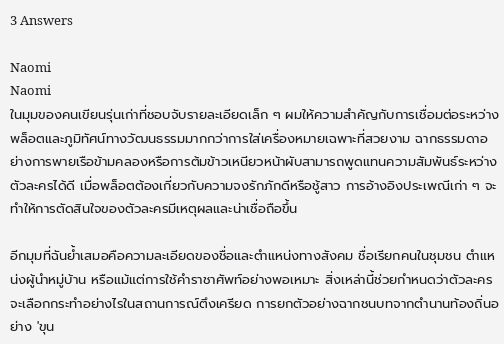3 Answers

Naomi
Naomi
ในมุมของคนเขียนรุ่นเก่าที่ชอบจับรายละเอียดเล็ก ๆ ผมให้ความสำคัญกับการเชื่อมต่อระหว่างพล็อตและภูมิทัศน์ทางวัฒนธรรมมากกว่าการใส่เครื่องหมายเฉพาะที่สวยงาม ฉากธรรมดาอย่างการพายเรือข้ามคลองหรือการต้มข้าวเหนียวหน้าผับสามารถพูดแทนความสัมพันธ์ระหว่างตัวละครได้ดี เมื่อพล็อตต้องเกี่ยวกับความจงรักภักดีหรือชู้สาว การอ้างอิงประเพณีเก่า ๆ จะทำให้การตัดสินใจของตัวละครมีเหตุผลและน่าเชื่อถือขึ้น

อีกมุมที่ฉันย้ำเสมอคือความละเอียดของชื่อและตำแหน่งทางสังคม ชื่อเรียกคนในชุมชน ตำแหน่งผู้นำหมู่บ้าน หรือแม้แต่การใช้คำราชาศัพท์อย่างพอเหมาะ สิ่งเหล่านี้ช่วยกำหนดว่าตัวละครจะเลือกกระทำอย่างไรในสถานการณ์ตึงเครียด การยกตัวอย่างฉากชนบทจากตำนานท้องถิ่นอย่าง 'ขุน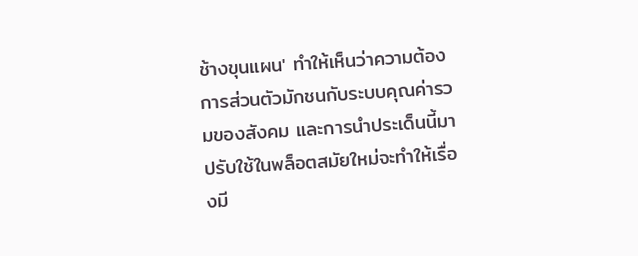ช้างขุนแผน' ทำให้เห็นว่าความต้องการส่วนตัวมักชนกับระบบคุณค่ารวมของสังคม และการนำประเด็นนี้มาปรับใช้ในพล็อตสมัยใหม่จะทำให้เรื่องมี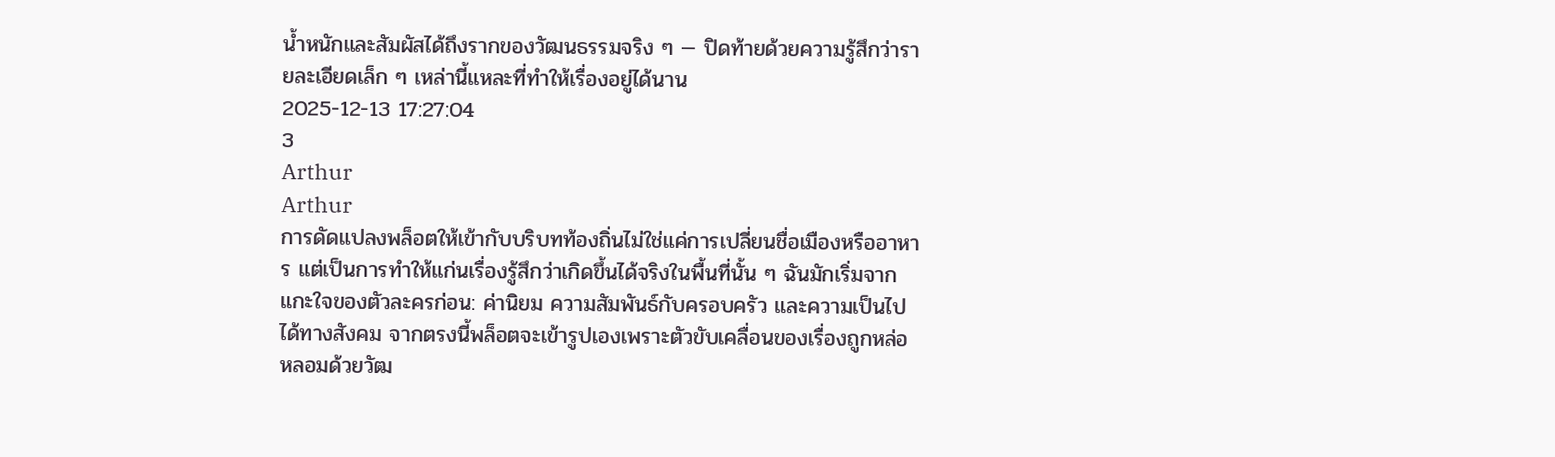น้ำหนักและสัมผัสได้ถึงรากของวัฒนธรรมจริง ๆ — ปิดท้ายด้วยความรู้สึกว่ารายละเอียดเล็ก ๆ เหล่านี้แหละที่ทำให้เรื่องอยู่ได้นาน
2025-12-13 17:27:04
3
Arthur
Arthur
การดัดแปลงพล็อตให้เข้ากับบริบทท้องถิ่นไม่ใช่แค่การเปลี่ยนชื่อเมืองหรืออาหาร แต่เป็นการทำให้แก่นเรื่องรู้สึกว่าเกิดขึ้นได้จริงในพื้นที่นั้น ๆ ฉันมักเริ่มจากแกะใจของตัวละครก่อน: ค่านิยม ความสัมพันธ์กับครอบครัว และความเป็นไปได้ทางสังคม จากตรงนี้พล็อตจะเข้ารูปเองเพราะตัวขับเคลื่อนของเรื่องถูกหล่อหลอมด้วยวัฒ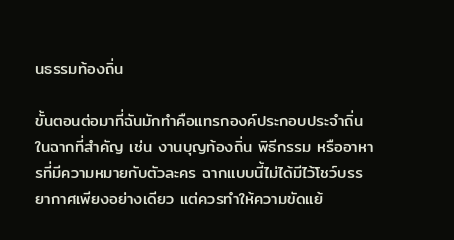นธรรมท้องถิ่น

ขั้นตอนต่อมาที่ฉันมักทำคือแทรกองค์ประกอบประจำถิ่นในฉากที่สำคัญ เช่น งานบุญท้องถิ่น พิธีกรรม หรืออาหารที่มีความหมายกับตัวละคร ฉากแบบนี้ไม่ได้มีไว้โชว์บรรยากาศเพียงอย่างเดียว แต่ควรทำให้ความขัดแย้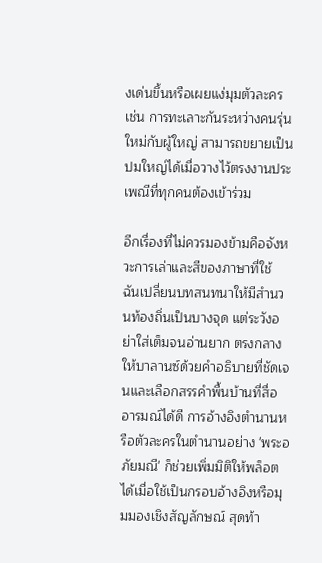งเด่นขึ้นหรือเผยแง่มุมตัวละคร เช่น การทะเลาะกันระหว่างคนรุ่นใหม่กับผู้ใหญ่ สามารถขยายเป็นปมใหญ่ได้เมื่อวางไว้ตรงงานประเพณีที่ทุกคนต้องเข้าร่วม

อีกเรื่องที่ไม่ควรมองข้ามคือจังหวะการเล่าและสีของภาษาที่ใช้ ฉันเปลี่ยนบทสนทนาให้มีสำนวนท้องถิ่นเป็นบางจุด แต่ระวังอย่าใส่เต็มจนอ่านยาก ตรงกลางให้บาลานซ์ด้วยคำอธิบายที่ชัดเจนและเลือกสรรคำพื้นบ้านที่สื่ออารมณ์ได้ดี การอ้างอิงตำนานหรือตัวละครในตำนานอย่าง 'พระอภัยมณี' ก็ช่วยเพิ่มมิติให้พล็อตได้เมื่อใช้เป็นกรอบอ้างอิงหรือมุมมองเชิงสัญลักษณ์ สุดท้า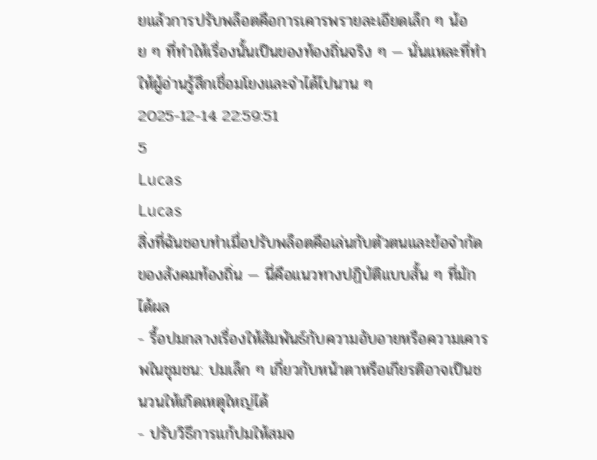ยแล้วการปรับพล็อตคือการเคารพรายละเอียดเล็ก ๆ น้อย ๆ ที่ทำให้เรื่องนั้นเป็นของท้องถิ่นจริง ๆ — นั่นแหละที่ทำให้ผู้อ่านรู้สึกเชื่อมโยงและจำได้ไปนาน ๆ
2025-12-14 22:59:51
5
Lucas
Lucas
สิ่งที่ฉันชอบทำเมื่อปรับพล็อตคือเล่นกับตัวตนและข้อจำกัดของสังคมท้องถิ่น — นี่คือแนวทางปฏิบัติแบบสั้น ๆ ที่มักได้ผล
- รื้อปมกลางเรื่องให้สัมพันธ์กับความอับอายหรือความเคารพในชุมชน: ปมเล็ก ๆ เกี่ยวกับหน้าตาหรือเกียรติอาจเป็นชนวนให้เกิดเหตุใหญ่ได้
- ปรับวิธีการแก้ปมให้สมจ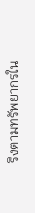ริงตามทรัพยากรใน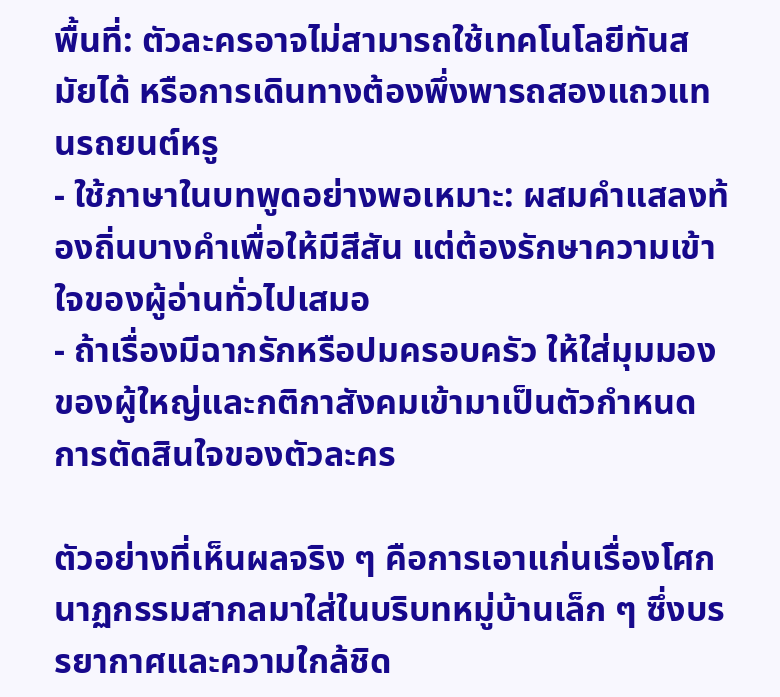พื้นที่: ตัวละครอาจไม่สามารถใช้เทคโนโลยีทันสมัยได้ หรือการเดินทางต้องพึ่งพารถสองแถวแทนรถยนต์หรู
- ใช้ภาษาในบทพูดอย่างพอเหมาะ: ผสมคำแสลงท้องถิ่นบางคำเพื่อให้มีสีสัน แต่ต้องรักษาความเข้าใจของผู้อ่านทั่วไปเสมอ
- ถ้าเรื่องมีฉากรักหรือปมครอบครัว ให้ใส่มุมมองของผู้ใหญ่และกติกาสังคมเข้ามาเป็นตัวกำหนดการตัดสินใจของตัวละคร

ตัวอย่างที่เห็นผลจริง ๆ คือการเอาแก่นเรื่องโศกนาฏกรรมสากลมาใส่ในบริบทหมู่บ้านเล็ก ๆ ซึ่งบรรยากาศและความใกล้ชิด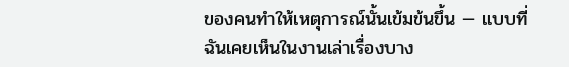ของคนทำให้เหตุการณ์นั้นเข้มข้นขึ้น — แบบที่ฉันเคยเห็นในงานเล่าเรื่องบาง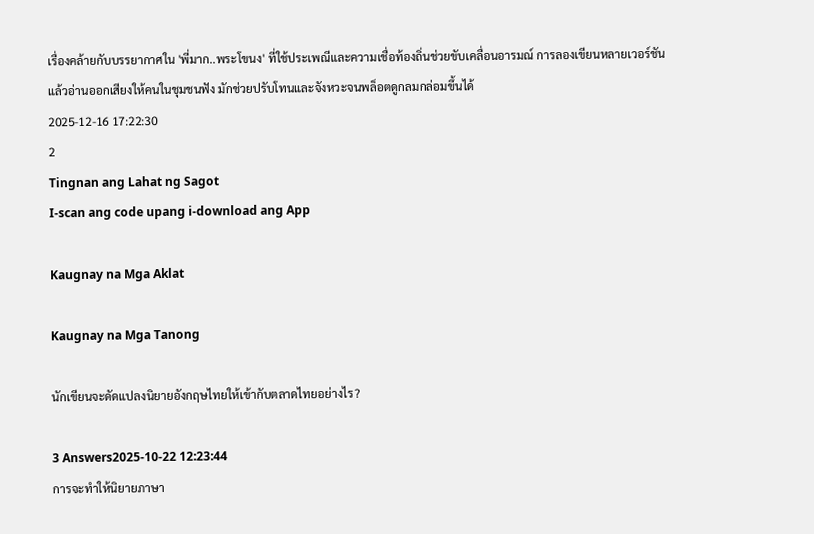เรื่องคล้ายกับบรรยากาศใน 'พี่มาก..พระโขนง' ที่ใช้ประเพณีและความเชื่อท้องถิ่นช่วยขับเคลื่อนอารมณ์ การลองเขียนหลายเวอร์ชันแล้วอ่านออกเสียงให้คนในชุมชนฟัง มักช่วยปรับโทนและจังหวะจนพล็อตดูกลมกล่อมขึ้นได้
2025-12-16 17:22:30
2
Tingnan ang Lahat ng Sagot
I-scan ang code upang i-download ang App

Kaugnay na Mga Aklat

Kaugnay na Mga Tanong

นักเขียนจะดัดแปลงนิยายอังกฤษไทยให้เข้ากับตลาดไทยอย่างไร?

3 Answers2025-10-22 12:23:44
การจะทำให้นิยายภาษา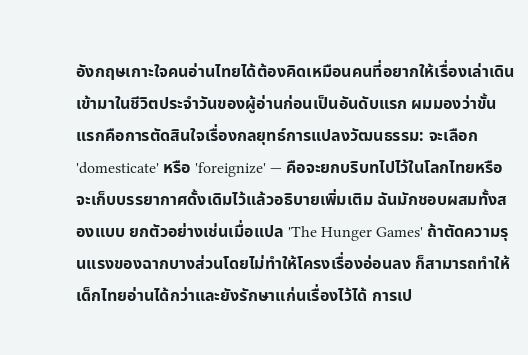อังกฤษเกาะใจคนอ่านไทยได้ต้องคิดเหมือนคนที่อยากให้เรื่องเล่าเดินเข้ามาในชีวิตประจำวันของผู้อ่านก่อนเป็นอันดับแรก ผมมองว่าขั้นแรกคือการตัดสินใจเรื่องกลยุทธ์การแปลงวัฒนธรรม: จะเลือก 'domesticate' หรือ 'foreignize' — คือจะยกบริบทไปไว้ในโลกไทยหรือจะเก็บบรรยากาศดั้งเดิมไว้แล้วอธิบายเพิ่มเติม ฉันมักชอบผสมทั้งสองแบบ ยกตัวอย่างเช่นเมื่อแปล 'The Hunger Games' ถ้าตัดความรุนแรงของฉากบางส่วนโดยไม่ทำให้โครงเรื่องอ่อนลง ก็สามารถทำให้เด็กไทยอ่านได้กว่าและยังรักษาแก่นเรื่องไว้ได้ การเป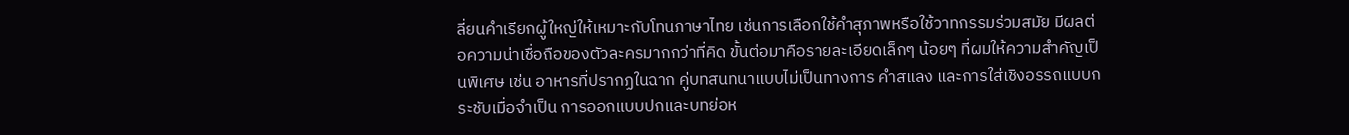ลี่ยนคำเรียกผู้ใหญ่ให้เหมาะกับโทนภาษาไทย เช่นการเลือกใช้คำสุภาพหรือใช้วาทกรรมร่วมสมัย มีผลต่อความน่าเชื่อถือของตัวละครมากกว่าที่คิด ขั้นต่อมาคือรายละเอียดเล็กๆ น้อยๆ ที่ผมให้ความสำคัญเป็นพิเศษ เช่น อาหารที่ปรากฏในฉาก คู่บทสนทนาแบบไม่เป็นทางการ คำสแลง และการใส่เชิงอรรถแบบกระชับเมื่อจำเป็น การออกแบบปกและบทย่อห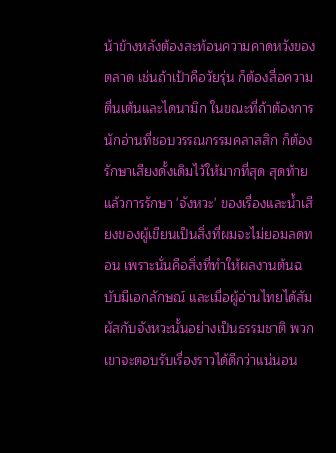น้าข้างหลังต้องสะท้อนความคาดหวังของตลาด เช่นถ้าเป้าคือวัยรุ่น ก็ต้องสื่อความตื่นเต้นและไดนามิก ในขณะที่ถ้าต้องการนักอ่านที่ชอบวรรณกรรมคลาสสิก ก็ต้องรักษาเสียงดั้งเดิมไว้ให้มากที่สุด สุดท้ายแล้วการรักษา 'จังหวะ' ของเรื่องและน้ำเสียงของผู้เขียนเป็นสิ่งที่ผมจะไม่ยอมลดทอน เพราะนั่นคือสิ่งที่ทำให้ผลงานต้นฉบับมีเอกลักษณ์ และเมื่อผู้อ่านไทยได้สัมผัสกับจังหวะนั้นอย่างเป็นธรรมชาติ พวกเขาจะตอบรับเรื่องราวได้ดีกว่าแน่นอน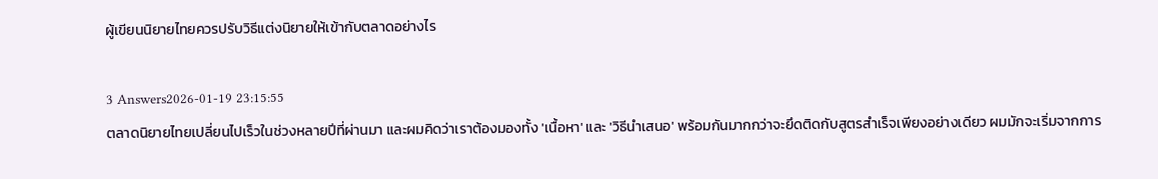ผู้เขียนนิยายไทยควรปรับวิธีแต่งนิยายให้เข้ากับตลาดอย่างไร

3 Answers2026-01-19 23:15:55
ตลาดนิยายไทยเปลี่ยนไปเร็วในช่วงหลายปีที่ผ่านมา และผมคิดว่าเราต้องมองทั้ง 'เนื้อหา' และ 'วิธีนำเสนอ' พร้อมกันมากกว่าจะยึดติดกับสูตรสำเร็จเพียงอย่างเดียว ผมมักจะเริ่มจากการ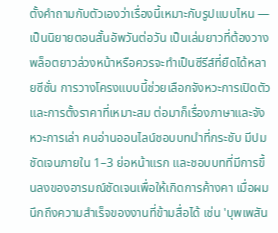ตั้งคำถามกับตัวเองว่าเรื่องนี้เหมาะกับรูปแบบไหน — เป็นนิยายตอนสั้นอัพวันต่อวัน เป็นเล่มยาวที่ต้องวางพล็อตยาวล่วงหน้าหรือควรจะทำเป็นซีรีส์ที่ยืดได้หลายซีซั่น การวางโครงแบบนี้ช่วยเลือกจังหวะการเปิดตัวและการตั้งราคาที่เหมาะสม ต่อมาก็เรื่องภาษาและจังหวะการเล่า คนอ่านออนไลน์ชอบบทนำที่กระชับ มีปมชัดเจนภายใน 1–3 ย่อหน้าแรก และชอบบทที่มีการขึ้นลงของอารมณ์ชัดเจนเพื่อให้เกิดการค้างคา เมื่อผมนึกถึงความสำเร็จของงานที่ข้ามสื่อได้ เช่น 'บุพเพสัน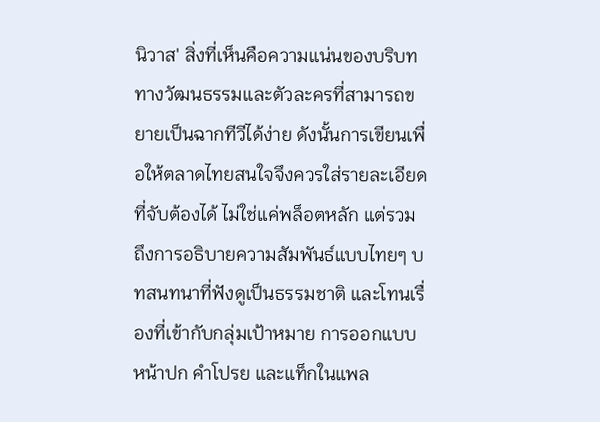นิวาส' สิ่งที่เห็นคือความแน่นของบริบททางวัฒนธรรมและตัวละครที่สามารถขยายเป็นฉากทีวีได้ง่าย ดังนั้นการเขียนเพื่อให้ตลาดไทยสนใจจึงควรใส่รายละเอียดที่จับต้องได้ ไม่ใช่แค่พล็อตหลัก แต่รวมถึงการอธิบายความสัมพันธ์แบบไทยๆ บทสนทนาที่ฟังดูเป็นธรรมชาติ และโทนเรื่องที่เข้ากับกลุ่มเป้าหมาย การออกแบบหน้าปก คำโปรย และแท็กในแพล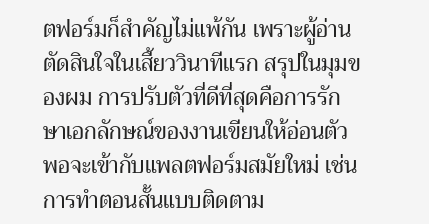ตฟอร์มก็สำคัญไม่แพ้กัน เพราะผู้อ่านตัดสินใจในเสี้ยววินาทีแรก สรุปในมุมของผม การปรับตัวที่ดีที่สุดคือการรักษาเอกลักษณ์ของงานเขียนให้อ่อนตัวพอจะเข้ากับแพลตฟอร์มสมัยใหม่ เช่น การทำตอนสั้นแบบติดตาม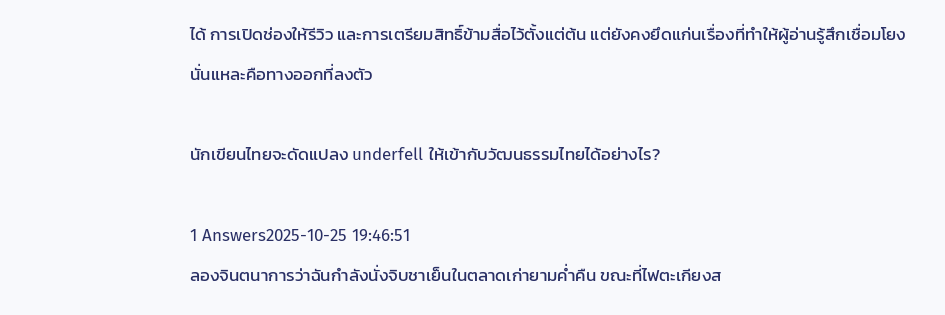ได้ การเปิดช่องให้รีวิว และการเตรียมสิทธิ์ข้ามสื่อไว้ตั้งแต่ต้น แต่ยังคงยึดแก่นเรื่องที่ทำให้ผู้อ่านรู้สึกเชื่อมโยง นั่นแหละคือทางออกที่ลงตัว

นักเขียนไทยจะดัดแปลง underfell ให้เข้ากับวัฒนธรรมไทยได้อย่างไร?

1 Answers2025-10-25 19:46:51
ลองจินตนาการว่าฉันกำลังนั่งจิบชาเย็นในตลาดเก่ายามค่ำคืน ขณะที่ไฟตะเกียงส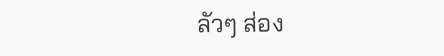ลัวๆ ส่อง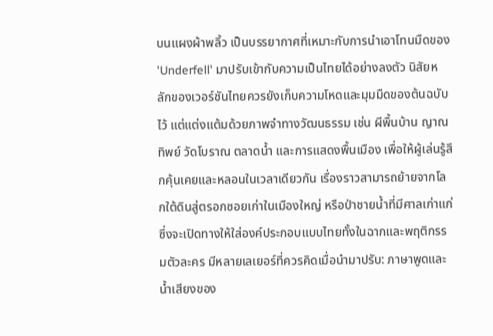บนแผงผ้าพลิ้ว เป็นบรรยากาศที่เหมาะกับการนำเอาโทนมืดของ 'Underfell' มาปรับเข้ากับความเป็นไทยได้อย่างลงตัว นิสัยหลักของเวอร์ชันไทยควรยังเก็บความโหดและมุมมืดของต้นฉบับไว้ แต่แต่งแต้มด้วยภาพจำทางวัฒนธรรม เช่น ผีพื้นบ้าน ญาณทิพย์ วัดโบราณ ตลาดน้ำ และการแสดงพื้นเมือง เพื่อให้ผู้เล่นรู้สึกคุ้นเคยและหลอนในเวลาเดียวกัน เรื่องราวสามารถย้ายจากโลกใต้ดินสู่ตรอกซอยเก่าในเมืองใหญ่ หรือป่าชายน้ำที่มีศาลเก่าแก่ ซึ่งจะเปิดทางให้ใส่องค์ประกอบแบบไทยทั้งในฉากและพฤติกรรมตัวละคร มีหลายเลเยอร์ที่ควรคิดเมื่อนำมาปรับ: ภาษาพูดและน้ำเสียงของ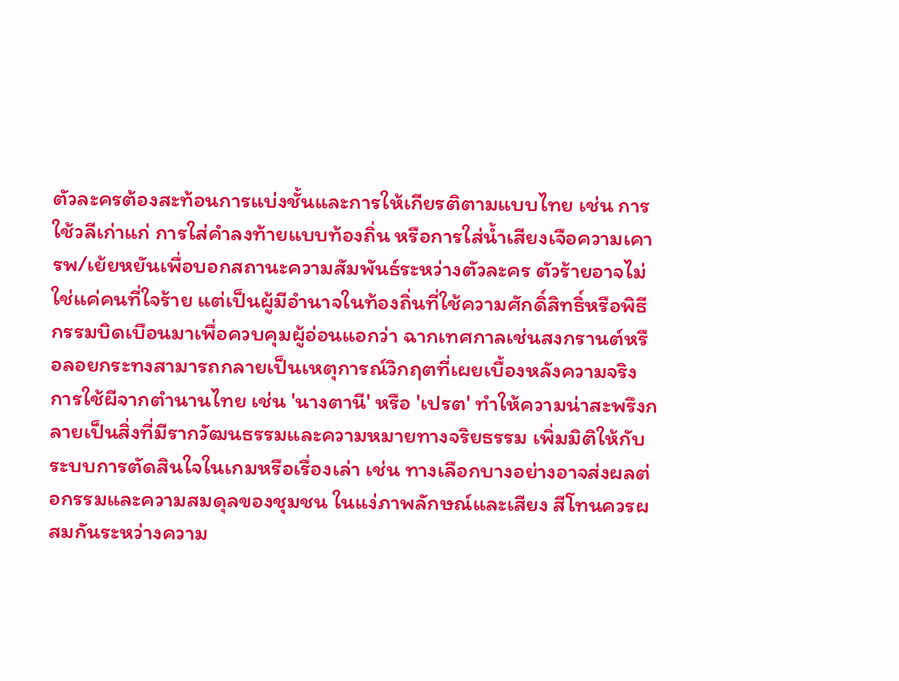ตัวละครต้องสะท้อนการแบ่งชั้นและการให้เกียรติตามแบบไทย เช่น การใช้วลีเก่าแก่ การใส่คำลงท้ายแบบท้องถิ่น หรือการใส่น้ำเสียงเจือความเคารพ/เย้ยหยันเพื่อบอกสถานะความสัมพันธ์ระหว่างตัวละคร ตัวร้ายอาจไม่ใช่แค่คนที่ใจร้าย แต่เป็นผู้มีอำนาจในท้องถิ่นที่ใช้ความศักดิ์สิทธิ์หรือพิธีกรรมบิดเบือนมาเพื่อควบคุมผู้อ่อนแอกว่า ฉากเทศกาลเช่นสงกรานต์หรือลอยกระทงสามารถกลายเป็นเหตุการณ์วิกฤตที่เผยเบื้องหลังความจริง การใช้ผีจากตำนานไทย เช่น 'นางตานี' หรือ 'เปรต' ทำให้ความน่าสะพรึงกลายเป็นสิ่งที่มีรากวัฒนธรรมและความหมายทางจริยธรรม เพิ่มมิติให้กับระบบการตัดสินใจในเกมหรือเรื่องเล่า เช่น ทางเลือกบางอย่างอาจส่งผลต่อกรรมและความสมดุลของชุมชน ในแง่ภาพลักษณ์และเสียง สีโทนควรผสมกันระหว่างความ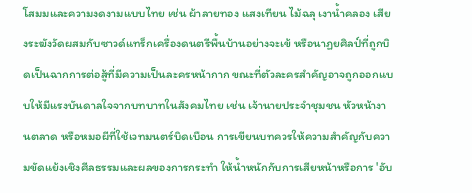โสมมและความงดงามแบบไทย เช่น ผ้าลายทอง แสงเทียน ไม้ฉลุ เงาน้ำคลอง เสียงระฆังวัดผสมกับซาวด์แทร็กเครื่องดนตรีพื้นบ้านอย่างจะเข้ หรือนาฏยศิลป์ที่ถูกบิดเป็นฉากการต่อสู้ที่มีความเป็นละครหน้ากาก ขณะที่ตัวละครสำคัญอาจถูกออกแบบให้มีแรงบันดาลใจจากบทบาทในสังคมไทย เช่น เจ้านายประจำชุมชน หัวหน้างานตลาด หรือหมอผีที่ใช้เวทมนตร์บิดเบือน การเขียนบทควรให้ความสำคัญกับความขัดแย้งเชิงศีลธรรมและผลของการกระทำ ให้น้ำหนักกับการเสียหน้าหรือการ 'อับ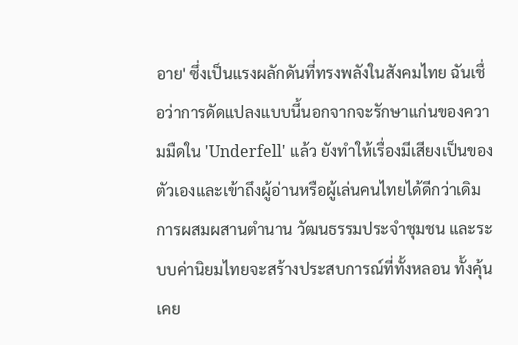อาย' ซึ่งเป็นแรงผลักดันที่ทรงพลังในสังคมไทย ฉันเชื่อว่าการดัดแปลงแบบนี้นอกจากจะรักษาแก่นของความมืดใน 'Underfell' แล้ว ยังทำให้เรื่องมีเสียงเป็นของตัวเองและเข้าถึงผู้อ่านหรือผู้เล่นคนไทยได้ดีกว่าเดิม การผสมผสานตำนาน วัฒนธรรมประจำชุมชน และระบบค่านิยมไทยจะสร้างประสบการณ์ที่ทั้งหลอน ทั้งคุ้นเคย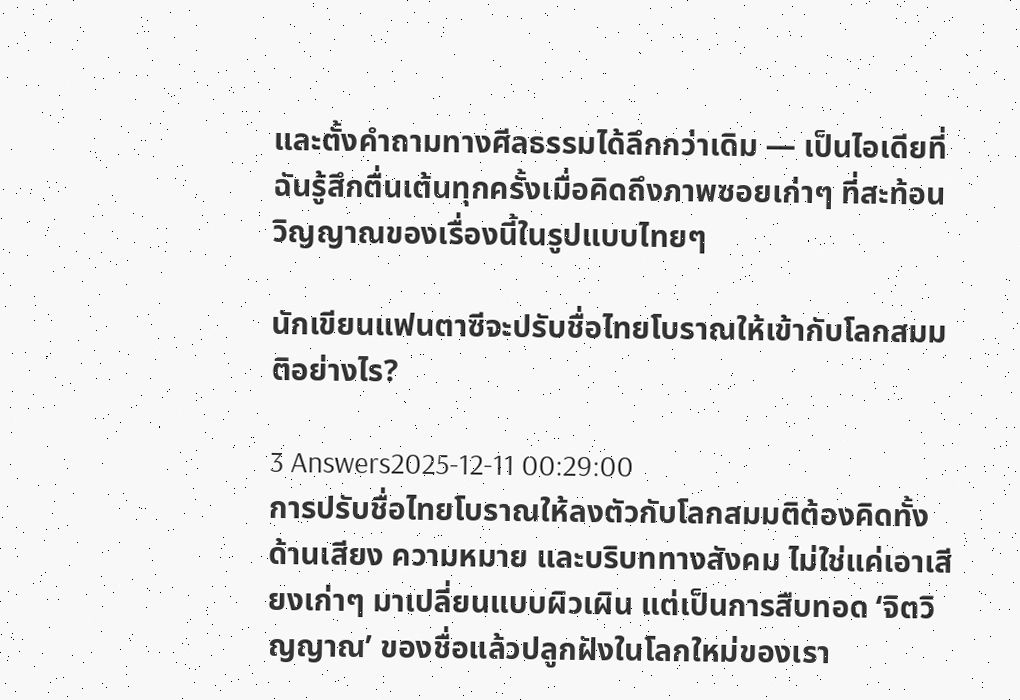และตั้งคำถามทางศีลธรรมได้ลึกกว่าเดิม — เป็นไอเดียที่ฉันรู้สึกตื่นเต้นทุกครั้งเมื่อคิดถึงภาพซอยเก่าๆ ที่สะท้อนวิญญาณของเรื่องนี้ในรูปแบบไทยๆ

นักเขียนแฟนตาซีจะปรับชื่อไทยโบราณให้เข้ากับโลกสมมติอย่างไร?

3 Answers2025-12-11 00:29:00
การปรับชื่อไทยโบราณให้ลงตัวกับโลกสมมติต้องคิดทั้งด้านเสียง ความหมาย และบริบททางสังคม ไม่ใช่แค่เอาเสียงเก่าๆ มาเปลี่ยนแบบผิวเผิน แต่เป็นการสืบทอด ‘จิตวิญญาณ’ ของชื่อแล้วปลูกฝังในโลกใหม่ของเรา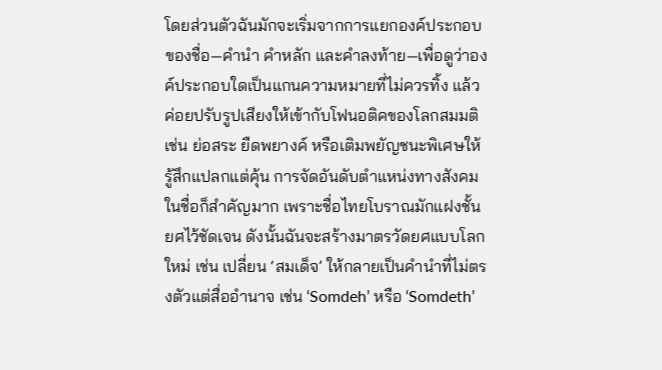โดยส่วนตัวฉันมักจะเริ่มจากการแยกองค์ประกอบของชื่อ—คำนำ คำหลัก และคำลงท้าย—เพื่อดูว่าองค์ประกอบใดเป็นแกนความหมายที่ไม่ควรทิ้ง แล้วค่อยปรับรูปเสียงให้เข้ากับโฟนอติคของโลกสมมติ เช่น ย่อสระ ยืดพยางค์ หรือเติมพยัญชนะพิเศษให้รู้สึกแปลกแต่คุ้น การจัดอันดับตำแหน่งทางสังคมในชื่อก็สำคัญมาก เพราะชื่อไทยโบราณมักแฝงชั้นยศไว้ชัดเจน ดังนั้นฉันจะสร้างมาตรวัดยศแบบโลกใหม่ เช่น เปลี่ยน ‘สมเด็จ’ ให้กลายเป็นคำนำที่ไม่ตรงตัวแต่สื่ออำนาจ เช่น ‘Somdeh’ หรือ ‘Somdeth’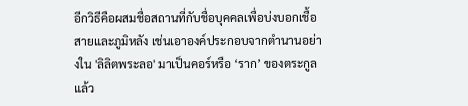อีกวิธีคือผสมชื่อสถานที่กับชื่อบุคคลเพื่อบ่งบอกเชื้อสายและภูมิหลัง เช่นเอาองค์ประกอบจากตำนานอย่างใน 'ลิลิตพระลอ' มาเป็นคอร์หรือ ‘ราก’ ของตระกูล แล้ว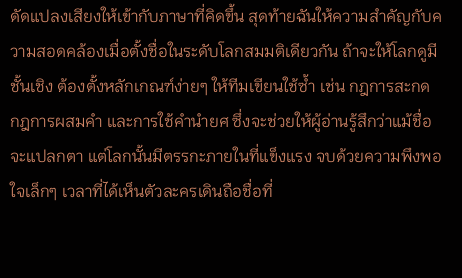ดัดแปลงเสียงให้เข้ากับภาษาที่คิดขึ้น สุดท้ายฉันให้ความสำคัญกับความสอดคล้องเมื่อตั้งชื่อในระดับโลกสมมติเดียวกัน ถ้าจะให้โลกดูมีชั้นเชิง ต้องตั้งหลักเกณฑ์ง่ายๆ ให้ทีมเขียนใช้ซ้ำ เช่น กฎการสะกด กฎการผสมคำ และการใช้คำนำยศ ซึ่งจะช่วยให้ผู้อ่านรู้สึกว่าแม้ชื่อจะแปลกตา แต่โลกนั้นมีตรรกะภายในที่แข็งแรง จบด้วยความพึงพอใจเล็กๆ เวลาที่ได้เห็นตัวละครเดินถือชื่อที่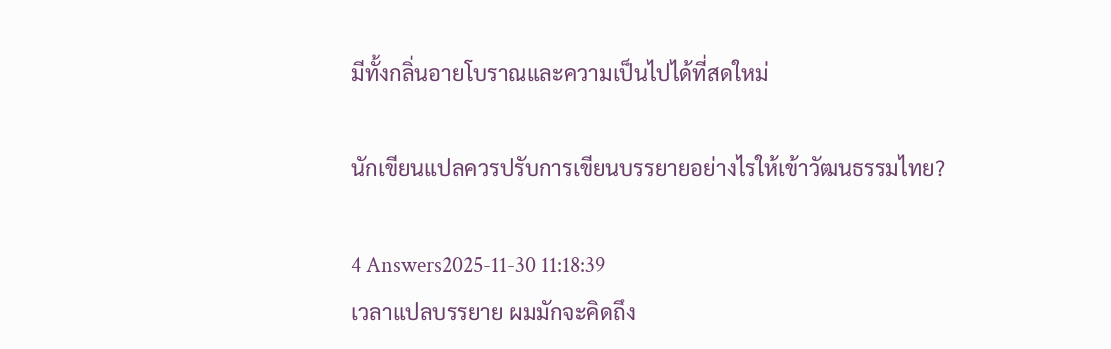มีทั้งกลิ่นอายโบราณและความเป็นไปได้ที่สดใหม่

นักเขียนแปลควรปรับการเขียนบรรยายอย่างไรให้เข้าวัฒนธรรมไทย?

4 Answers2025-11-30 11:18:39
เวลาแปลบรรยาย ผมมักจะคิดถึง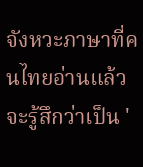จังหวะภาษาที่คนไทยอ่านแล้วจะรู้สึกว่าเป็น '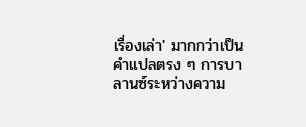เรื่องเล่า' มากกว่าเป็นคำแปลตรง ๆ การบาลานซ์ระหว่างความ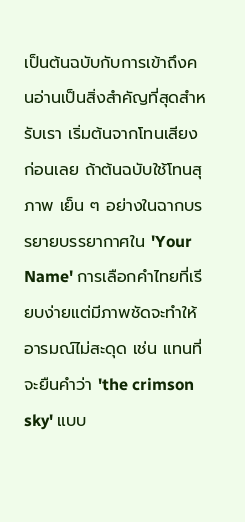เป็นต้นฉบับกับการเข้าถึงคนอ่านเป็นสิ่งสำคัญที่สุดสำหรับเรา เริ่มต้นจากโทนเสียงก่อนเลย ถ้าต้นฉบับใช้โทนสุภาพ เย็น ๆ อย่างในฉากบรรยายบรรยากาศใน 'Your Name' การเลือกคำไทยที่เรียบง่ายแต่มีภาพชัดจะทำให้อารมณ์ไม่สะดุด เช่น แทนที่จะยืนคำว่า 'the crimson sky' แบบ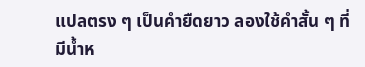แปลตรง ๆ เป็นคำยืดยาว ลองใช้คำสั้น ๆ ที่มีน้ำห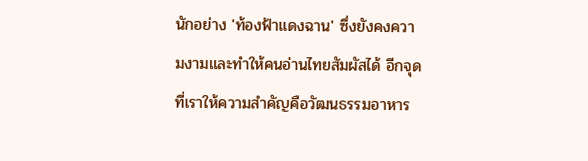นักอย่าง 'ท้องฟ้าแดงฉาน' ซึ่งยังคงความงามและทำให้คนอ่านไทยสัมผัสได้ อีกจุดที่เราให้ความสำคัญคือวัฒนธรรมอาหาร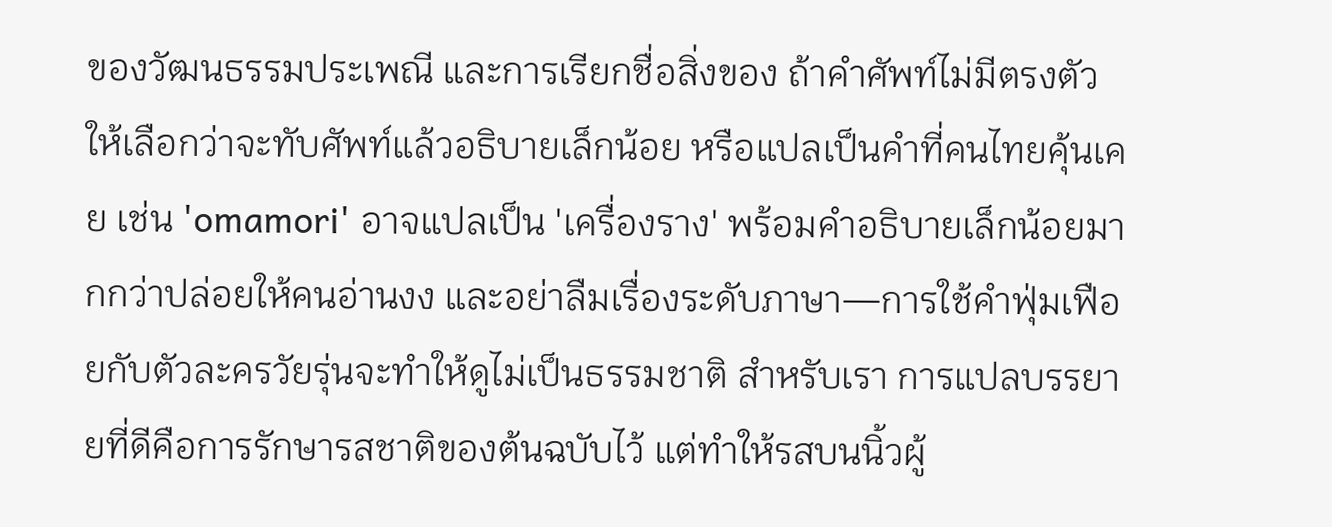ของวัฒนธรรมประเพณี และการเรียกชื่อสิ่งของ ถ้าคำศัพท์ไม่มีตรงตัว ให้เลือกว่าจะทับศัพท์แล้วอธิบายเล็กน้อย หรือแปลเป็นคำที่คนไทยคุ้นเคย เช่น 'omamori' อาจแปลเป็น 'เครื่องราง' พร้อมคำอธิบายเล็กน้อยมากกว่าปล่อยให้คนอ่านงง และอย่าลืมเรื่องระดับภาษา—การใช้คำฟุ่มเฟือยกับตัวละครวัยรุ่นจะทำให้ดูไม่เป็นธรรมชาติ สำหรับเรา การแปลบรรยายที่ดีคือการรักษารสชาติของต้นฉบับไว้ แต่ทำให้รสบนนิ้วผู้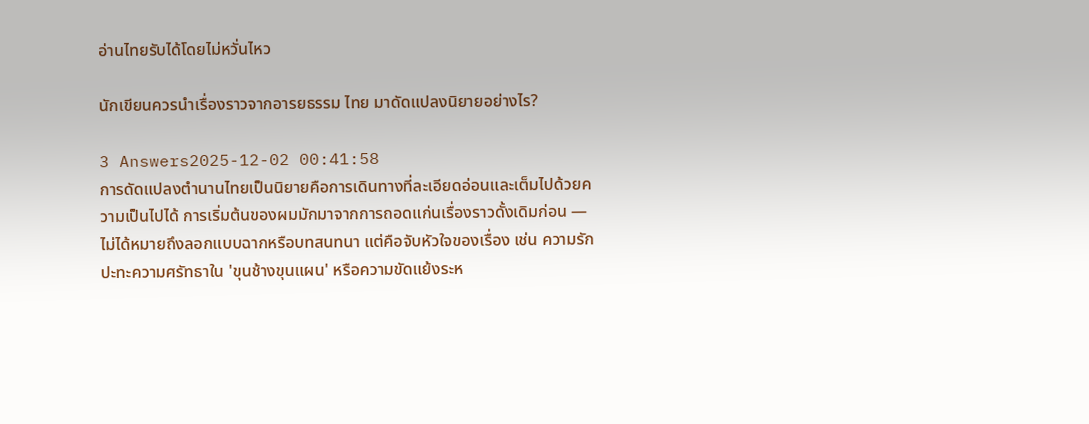อ่านไทยรับได้โดยไม่หวั่นไหว

นักเขียนควรนำเรื่องราวจากอารยธรรม ไทย มาดัดแปลงนิยายอย่างไร?

3 Answers2025-12-02 00:41:58
การดัดแปลงตำนานไทยเป็นนิยายคือการเดินทางที่ละเอียดอ่อนและเต็มไปด้วยความเป็นไปได้ การเริ่มต้นของผมมักมาจากการถอดแก่นเรื่องราวดั้งเดิมก่อน — ไม่ได้หมายถึงลอกแบบฉากหรือบทสนทนา แต่คือจับหัวใจของเรื่อง เช่น ความรักปะทะความศรัทธาใน 'ขุนช้างขุนแผน' หรือความขัดแย้งระห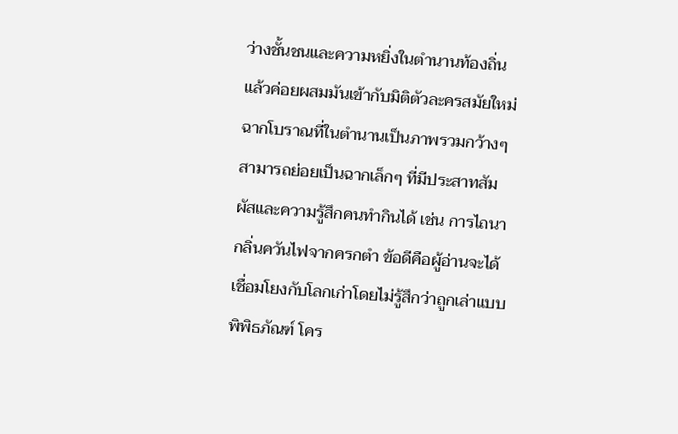ว่างชั้นชนและความหยิ่งในตำนานท้องถิ่น แล้วค่อยผสมมันเข้ากับมิติตัวละครสมัยใหม่ ฉากโบราณที่ในตำนานเป็นภาพรวมกว้างๆ สามารถย่อยเป็นฉากเล็กๆ ที่มีประสาทสัมผัสและความรู้สึกคนทำกินได้ เช่น การไถนา กลิ่นควันไฟจากครกตำ ข้อดีคือผู้อ่านจะได้เชื่อมโยงกับโลกเก่าโดยไม่รู้สึกว่าถูกเล่าแบบพิพิธภัณฑ์ โคร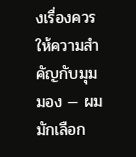งเรื่องควรให้ความสำคัญกับมุมมอง — ผมมักเลือก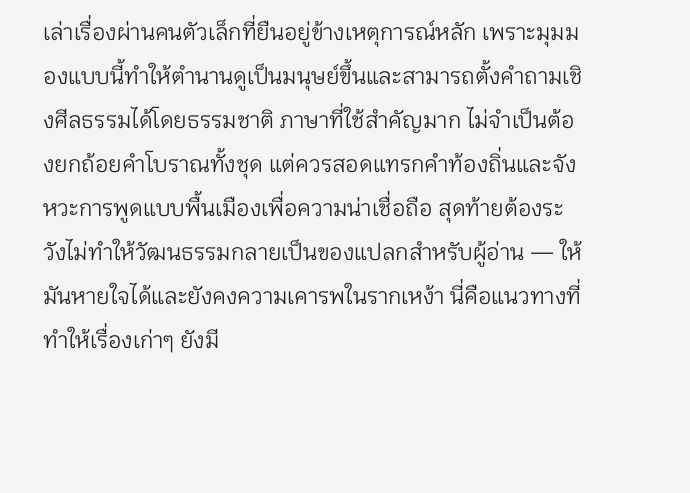เล่าเรื่องผ่านคนตัวเล็กที่ยืนอยู่ข้างเหตุการณ์หลัก เพราะมุมมองแบบนี้ทำให้ตำนานดูเป็นมนุษย์ขึ้นและสามารถตั้งคำถามเชิงศีลธรรมได้โดยธรรมชาติ ภาษาที่ใช้สำคัญมาก ไม่จำเป็นต้องยกถ้อยคำโบราณทั้งชุด แต่ควรสอดแทรกคำท้องถิ่นและจังหวะการพูดแบบพื้นเมืองเพื่อความน่าเชื่อถือ สุดท้ายต้องระวังไม่ทำให้วัฒนธรรมกลายเป็นของแปลกสำหรับผู้อ่าน — ให้มันหายใจได้และยังคงความเคารพในรากเหง้า นี่คือแนวทางที่ทำให้เรื่องเก่าๆ ยังมี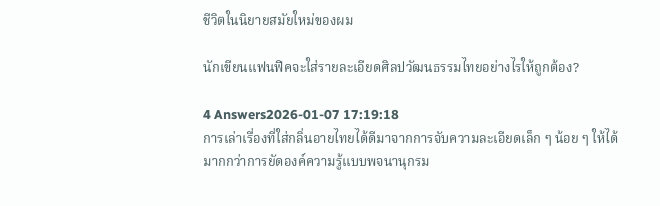ชีวิตในนิยายสมัยใหม่ของผม

นักเขียนแฟนฟิคจะใส่รายละเอียดศิลปวัฒนธรรมไทยอย่างไรให้ถูกต้อง?

4 Answers2026-01-07 17:19:18
การเล่าเรื่องที่ใส่กลิ่นอายไทยได้ดีมาจากการจับความละเอียดเล็ก ๆ น้อย ๆ ให้ได้มากกว่าการยัดองค์ความรู้แบบพจนานุกรม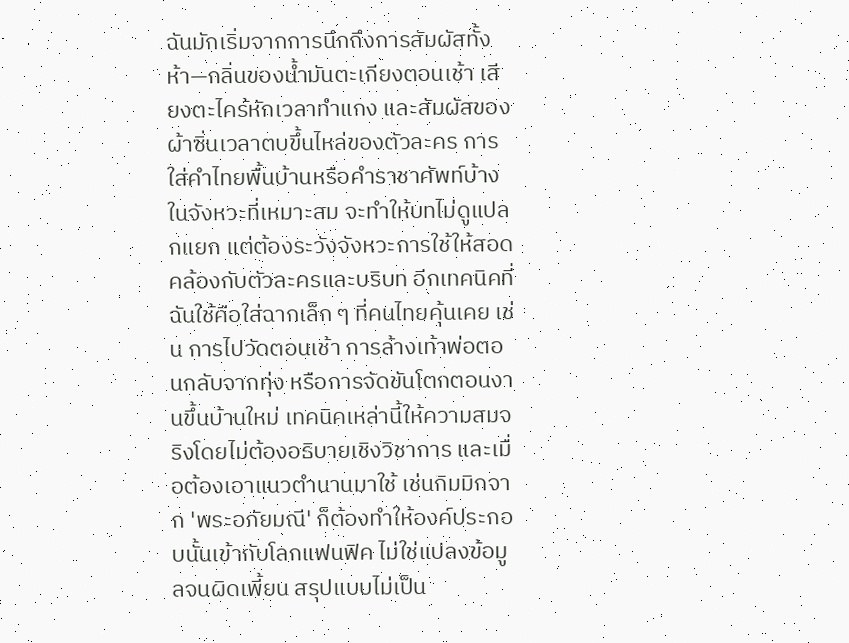ฉันมักเริ่มจากการนึกถึงการสัมผัสทั้งห้า—กลิ่นของน้ำมันตะเกียงตอนเช้า เสียงตะไคร้หักเวลาทำแกง และสัมผัสของผ้าซิ่นเวลาตบขึ้นไหล่ของตัวละคร การใส่คำไทยพื้นบ้านหรือคำราชาศัพท์บ้างในจังหวะที่เหมาะสม จะทำให้บทไม่ดูแปลกแยก แต่ต้องระวังจังหวะการใช้ให้สอดคล้องกับตัวละครและบริบท อีกเทคนิคที่ฉันใช้คือใส่ฉากเล็ก ๆ ที่คนไทยคุ้นเคย เช่น การไปวัดตอนเช้า การล้างเท้าพ่อตอนกลับจากทุ่ง หรือการจัดขันโตกตอนงานขึ้นบ้านใหม่ เทคนิคเหล่านี้ให้ความสมจริงโดยไม่ต้องอธิบายเชิงวิชาการ และเมื่อต้องเอาแนวตำนานมาใช้ เช่นกิมมิกจาก 'พระอภัยมณี' ก็ต้องทำให้องค์ประกอบนั้นเข้ากับโลกแฟนฟิค ไม่ใช่แปลงข้อมูลจนผิดเพี้ยน สรุปแบบไม่เป็น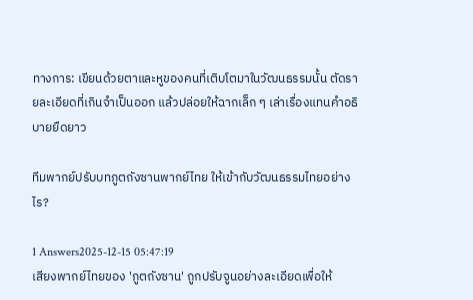ทางการ: เขียนด้วยตาและหูของคนที่เติบโตมาในวัฒนธรรมนั้น ตัดรายละเอียดที่เกินจำเป็นออก แล้วปล่อยให้ฉากเล็ก ๆ เล่าเรื่องแทนคำอธิบายยืดยาว

ทีมพากย์ปรับบทภูตถังซานพากย์ไทย ให้เข้ากับวัฒนธรรมไทยอย่างไร?

1 Answers2025-12-15 05:47:19
เสียงพากย์ไทยของ 'ภูตถังซาน' ถูกปรับจูนอย่างละเอียดเพื่อให้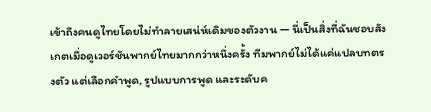เข้าถึงคนดูไทยโดยไม่ทำลายเสน่ห์เดิมของตัวงาน — นี่เป็นสิ่งที่ฉันชอบสังเกตเมื่อดูเวอร์ชันพากย์ไทยมากกว่าหนึ่งครั้ง ทีมพากย์ไม่ได้แค่แปลบทตรงตัว แต่เลือกคำพูด, รูปแบบการพูด และระดับค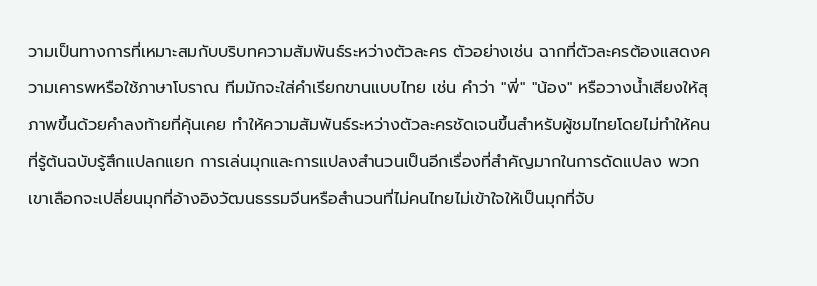วามเป็นทางการที่เหมาะสมกับบริบทความสัมพันธ์ระหว่างตัวละคร ตัวอย่างเช่น ฉากที่ตัวละครต้องแสดงความเคารพหรือใช้ภาษาโบราณ ทีมมักจะใส่คำเรียกขานแบบไทย เช่น คำว่า "พี่" "น้อง" หรือวางน้ำเสียงให้สุภาพขึ้นด้วยคำลงท้ายที่คุ้นเคย ทำให้ความสัมพันธ์ระหว่างตัวละครชัดเจนขึ้นสำหรับผู้ชมไทยโดยไม่ทำให้คนที่รู้ต้นฉบับรู้สึกแปลกแยก การเล่นมุกและการแปลงสำนวนเป็นอีกเรื่องที่สำคัญมากในการดัดแปลง พวกเขาเลือกจะเปลี่ยนมุกที่อ้างอิงวัฒนธรรมจีนหรือสำนวนที่ไม่คนไทยไม่เข้าใจให้เป็นมุกที่จับ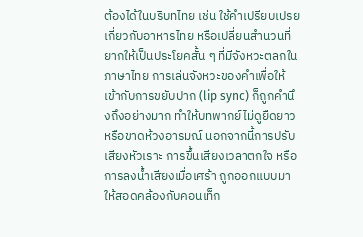ต้องได้ในบริบทไทย เช่น ใช้คำเปรียบเปรยเกี่ยวกับอาหารไทย หรือเปลี่ยนสำนวนที่ยากให้เป็นประโยคสั้น ๆ ที่มีจังหวะตลกในภาษาไทย การเล่นจังหวะของคำเพื่อให้เข้ากับการขยับปาก (lip sync) ก็ถูกคำนึงถึงอย่างมาก ทำให้บทพากย์ไม่ดูยืดยาวหรือขาดห้วงอารมณ์ นอกจากนี้การปรับเสียงหัวเราะ การขึ้นเสียงเวลาตกใจ หรือการลงน้ำเสียงเมื่อเศร้า ถูกออกแบบมาให้สอดคล้องกับคอนเท็ก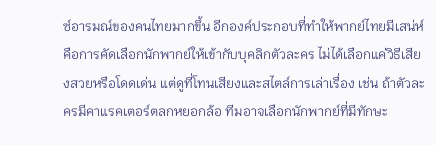ซ์อารมณ์ของคนไทยมากขึ้น อีกองค์ประกอบที่ทำให้พากย์ไทยมีเสน่ห์คือการคัดเลือกนักพากย์ให้เข้ากับบุคลิกตัวละคร ไม่ได้เลือกแค่วิธีเสียงสวยหรือโดดเด่น แต่ดูที่โทนเสียงและสไตล์การเล่าเรื่อง เช่น ถ้าตัวละครมีคาแรคเตอร์ตลกหยอกล้อ ทีมอาจเลือกนักพากย์ที่มีทักษะ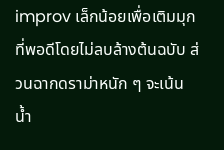improv เล็กน้อยเพื่อเติมมุกที่พอดีโดยไม่ลบล้างต้นฉบับ ส่วนฉากดราม่าหนัก ๆ จะเน้นน้ำ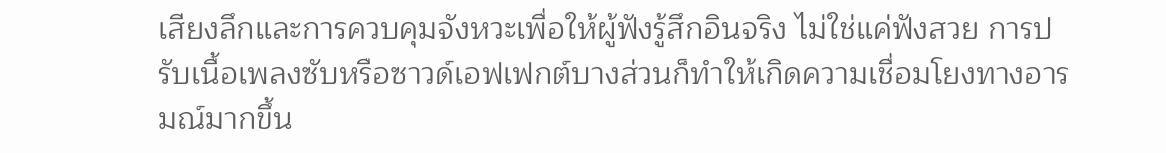เสียงลึกและการควบคุมจังหวะเพื่อให้ผู้ฟังรู้สึกอินจริง ไม่ใช่แค่ฟังสวย การปรับเนื้อเพลงซับหรือซาวด์เอฟเฟกต์บางส่วนก็ทำให้เกิดความเชื่อมโยงทางอารมณ์มากขึ้น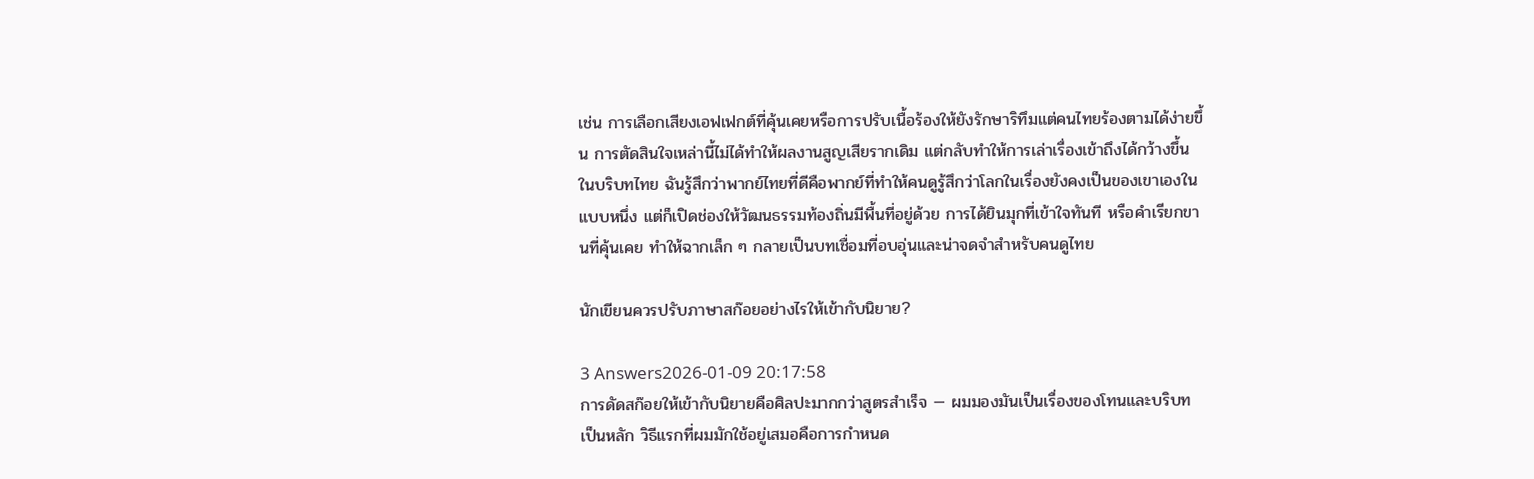เช่น การเลือกเสียงเอฟเฟกต์ที่คุ้นเคยหรือการปรับเนื้อร้องให้ยังรักษาริทึมแต่คนไทยร้องตามได้ง่ายขึ้น การตัดสินใจเหล่านี้ไม่ได้ทำให้ผลงานสูญเสียรากเดิม แต่กลับทำให้การเล่าเรื่องเข้าถึงได้กว้างขึ้นในบริบทไทย ฉันรู้สึกว่าพากย์ไทยที่ดีคือพากย์ที่ทำให้คนดูรู้สึกว่าโลกในเรื่องยังคงเป็นของเขาเองในแบบหนึ่ง แต่ก็เปิดช่องให้วัฒนธรรมท้องถิ่นมีพื้นที่อยู่ด้วย การได้ยินมุกที่เข้าใจทันที หรือคำเรียกขานที่คุ้นเคย ทำให้ฉากเล็ก ๆ กลายเป็นบทเชื่อมที่อบอุ่นและน่าจดจำสำหรับคนดูไทย

นักเขียนควรปรับภาษาสก๊อยอย่างไรให้เข้ากับนิยาย?

3 Answers2026-01-09 20:17:58
การดัดสก๊อยให้เข้ากับนิยายคือศิลปะมากกว่าสูตรสำเร็จ — ผมมองมันเป็นเรื่องของโทนและบริบทเป็นหลัก วิธีแรกที่ผมมักใช้อยู่เสมอคือการกำหนด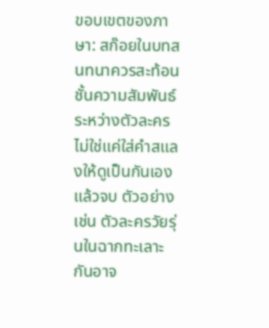ขอบเขตของภาษา: สก๊อยในบทสนทนาควรสะท้อนชั้นความสัมพันธ์ระหว่างตัวละคร ไม่ใช่แค่ใส่คำสแลงให้ดูเป็นกันเองแล้วจบ ตัวอย่างเช่น ตัวละครวัยรุ่นในฉากทะเลาะกันอาจ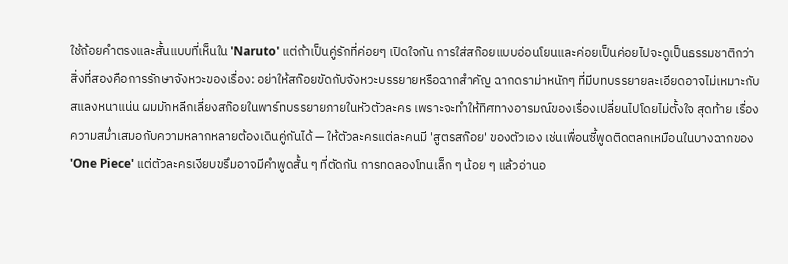ใช้ถ้อยคำตรงและสั้นแบบที่เห็นใน 'Naruto' แต่ถ้าเป็นคู่รักที่ค่อยๆ เปิดใจกัน การใส่สก๊อยแบบอ่อนโยนและค่อยเป็นค่อยไปจะดูเป็นธรรมชาติกว่า สิ่งที่สองคือการรักษาจังหวะของเรื่อง: อย่าให้สก๊อยขัดกับจังหวะบรรยายหรือฉากสำคัญ ฉากดราม่าหนักๆ ที่มีบทบรรยายละเอียดอาจไม่เหมาะกับสแลงหนาแน่น ผมมักหลีกเลี่ยงสก๊อยในพาร์ทบรรยายภายในหัวตัวละคร เพราะจะทำให้ทิศทางอารมณ์ของเรื่องเปลี่ยนไปโดยไม่ตั้งใจ สุดท้าย เรื่องความสม่ำเสมอกับความหลากหลายต้องเดินคู่กันได้ — ให้ตัวละครแต่ละคนมี 'สูตรสก๊อย' ของตัวเอง เช่นเพื่อนซี้พูดติดตลกเหมือนในบางฉากของ 'One Piece' แต่ตัวละครเงียบขรึมอาจมีคำพูดสั้น ๆ ที่ตัดกัน การทดลองโทนเล็ก ๆ น้อย ๆ แล้วอ่านอ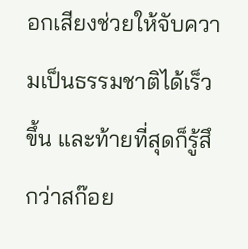อกเสียงช่วยให้จับความเป็นธรรมชาติได้เร็วขึ้น และท้ายที่สุดก็รู้สึกว่าสก๊อย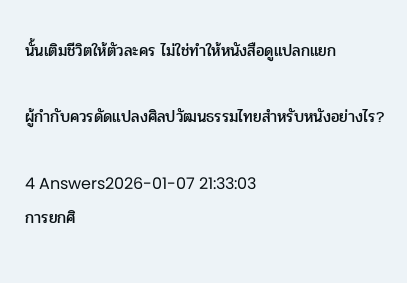นั้นเติมชีวิตให้ตัวละคร ไม่ใช่ทำให้หนังสือดูแปลกแยก

ผู้กำกับควรดัดแปลงศิลปวัฒนธรรมไทยสำหรับหนังอย่างไร?

4 Answers2026-01-07 21:33:03
การยกศิ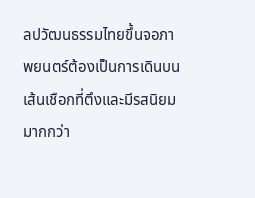ลปวัฒนธรรมไทยขึ้นจอภาพยนตร์ต้องเป็นการเดินบนเส้นเชือกที่ตึงและมีรสนิยมมากกว่า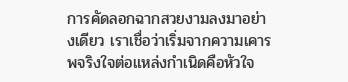การคัดลอกฉากสวยงามลงมาอย่างเดียว เราเชื่อว่าเริ่มจากความเคารพจริงใจต่อแหล่งกำเนิดคือหัวใจ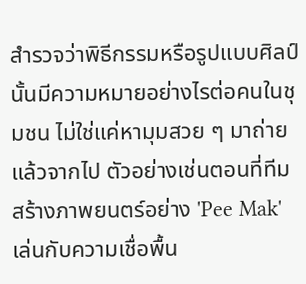สำรวจว่าพิธีกรรมหรือรูปแบบศิลป์นั้นมีความหมายอย่างไรต่อคนในชุมชน ไม่ใช่แค่หามุมสวย ๆ มาถ่ายแล้วจากไป ตัวอย่างเช่นตอนที่ทีมสร้างภาพยนตร์อย่าง 'Pee Mak' เล่นกับความเชื่อพื้น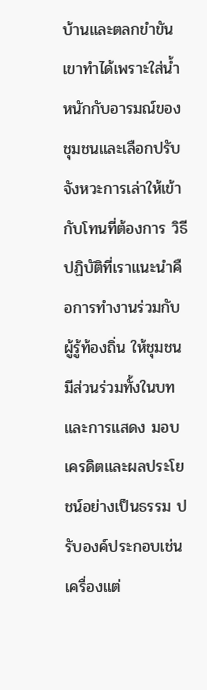บ้านและตลกขำขัน เขาทำได้เพราะใส่น้ำหนักกับอารมณ์ของชุมชนและเลือกปรับจังหวะการเล่าให้เข้ากับโทนที่ต้องการ วิธีปฏิบัติที่เราแนะนำคือการทำงานร่วมกับผู้รู้ท้องถิ่น ให้ชุมชนมีส่วนร่วมทั้งในบทและการแสดง มอบเครดิตและผลประโยชน์อย่างเป็นธรรม ปรับองค์ประกอบเช่นเครื่องแต่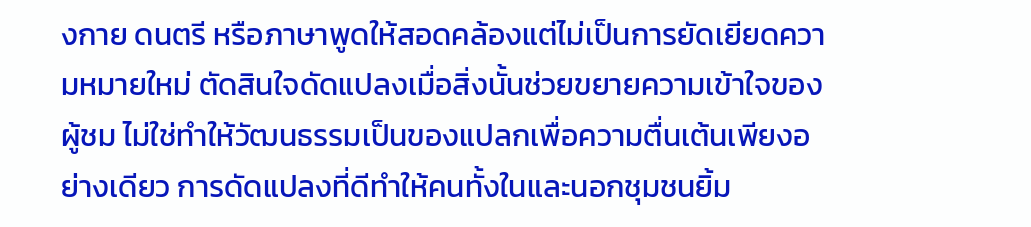งกาย ดนตรี หรือภาษาพูดให้สอดคล้องแต่ไม่เป็นการยัดเยียดความหมายใหม่ ตัดสินใจดัดแปลงเมื่อสิ่งนั้นช่วยขยายความเข้าใจของผู้ชม ไม่ใช่ทำให้วัฒนธรรมเป็นของแปลกเพื่อความตื่นเต้นเพียงอย่างเดียว การดัดแปลงที่ดีทำให้คนทั้งในและนอกชุมชนยิ้ม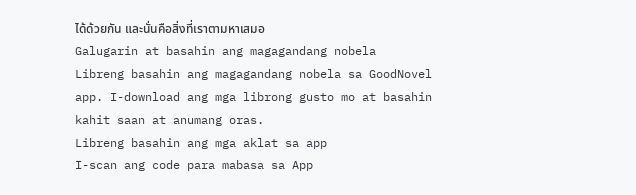ได้ด้วยกัน และนั่นคือสิ่งที่เราตามหาเสมอ
Galugarin at basahin ang magagandang nobela
Libreng basahin ang magagandang nobela sa GoodNovel app. I-download ang mga librong gusto mo at basahin kahit saan at anumang oras.
Libreng basahin ang mga aklat sa app
I-scan ang code para mabasa sa App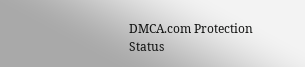DMCA.com Protection Status